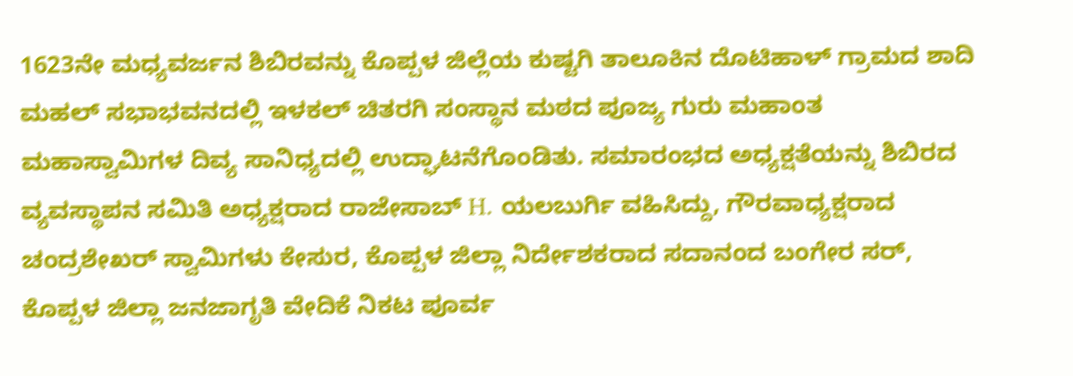1623ನೇ ಮಧ್ಯವರ್ಜನ ಶಿಬಿರವನ್ನು ಕೊಪ್ಪಳ ಜಿಲ್ಲೆಯ ಕುಷ್ಟಗಿ ತಾಲೂಕಿನ ದೊಟಿಹಾಳ್ ಗ್ರಾಮದ ಶಾದಿ ಮಹಲ್ ಸಭಾಭವನದಲ್ಲಿ ಇಳಕಲ್ ಚಿತರಗಿ ಸಂಸ್ಥಾನ ಮಠದ ಪೂಜ್ಯ ಗುರು ಮಹಾಂತ ಮಹಾಸ್ವಾಮಿಗಳ ದಿವ್ಯ ಸಾನಿಧ್ಯದಲ್ಲಿ ಉದ್ಘಾಟನೆಗೊಂಡಿತು. ಸಮಾರಂಭದ ಅಧ್ಯಕ್ಷತೆಯನ್ನು ಶಿಬಿರದ ವ್ಯವಸ್ಥಾಪನ ಸಮಿತಿ ಅಧ್ಯಕ್ಷರಾದ ರಾಜೇಸಾಬ್ H. ಯಲಬುರ್ಗಿ ವಹಿಸಿದ್ದು, ಗೌರವಾಧ್ಯಕ್ಷರಾದ ಚಂದ್ರಶೇಖರ್ ಸ್ವಾಮಿಗಳು ಕೇಸುರ, ಕೊಪ್ಪಳ ಜಿಲ್ಲಾ ನಿರ್ದೇಶಕರಾದ ಸದಾನಂದ ಬಂಗೇರ ಸರ್, ಕೊಪ್ಪಳ ಜಿಲ್ಲಾ ಜನಜಾಗೃತಿ ವೇದಿಕೆ ನಿಕಟ ಪೂರ್ವ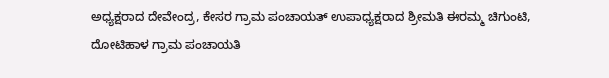ಅಧ್ಯಕ್ಷರಾದ ದೇವೇಂದ್ರ, ಕೇಸರ ಗ್ರಾಮ ಪಂಚಾಯತ್ ಉಪಾಧ್ಯಕ್ಷರಾದ ಶ್ರೀಮತಿ ಈರಮ್ಮ ಚಿಗುಂಟಿ, ದೋಟಿಹಾಳ ಗ್ರಾಮ ಪಂಚಾಯತಿ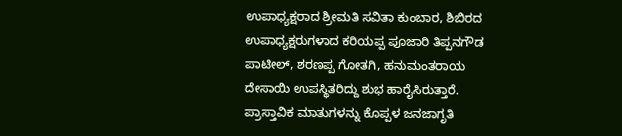ಉಪಾಧ್ಯಕ್ಷರಾದ ಶ್ರೀಮತಿ ಸವಿತಾ ಕುಂಬಾರ, ಶಿಬಿರದ ಉಪಾಧ್ಯಕ್ಷರುಗಳಾದ ಕರಿಯಪ್ಪ ಪೂಜಾರಿ ತಿಪ್ಪನಗೌಡ ಪಾಟೀಲ್, ಶರಣಪ್ಪ ಗೋತಗಿ, ಹನುಮಂತರಾಯ ದೇಸಾಯಿ ಉಪಸ್ಥಿತರಿದ್ದು ಶುಭ ಹಾರೈಸಿರುತ್ತಾರೆ. ಪ್ರಾಸ್ತಾವಿಕ ಮಾತುಗಳನ್ನು ಕೊಪ್ಪಳ ಜನಜಾಗೃತಿ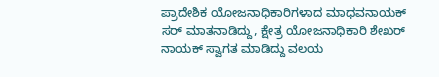ಪ್ರಾದೇಶಿಕ ಯೋಜನಾಧಿಕಾರಿಗಳಾದ ಮಾಧವನಾಯಕ್ ಸರ್ ಮಾತನಾಡಿದ್ದು, ಕ್ಷೇತ್ರ ಯೋಜನಾಧಿಕಾರಿ ಶೇಖರ್ ನಾಯಕ್ ಸ್ವಾಗತ ಮಾಡಿದ್ದು ವಲಯ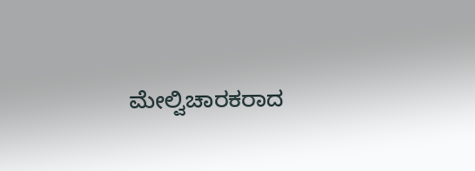ಮೇಲ್ವಿಚಾರಕರಾದ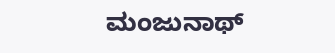ಮಂಜುನಾಥ್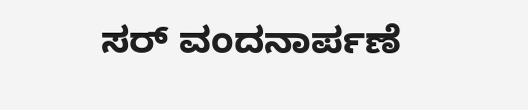ಸರ್ ವಂದನಾರ್ಪಣೆ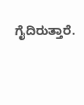ಗೈದಿರುತ್ತಾರೆ.